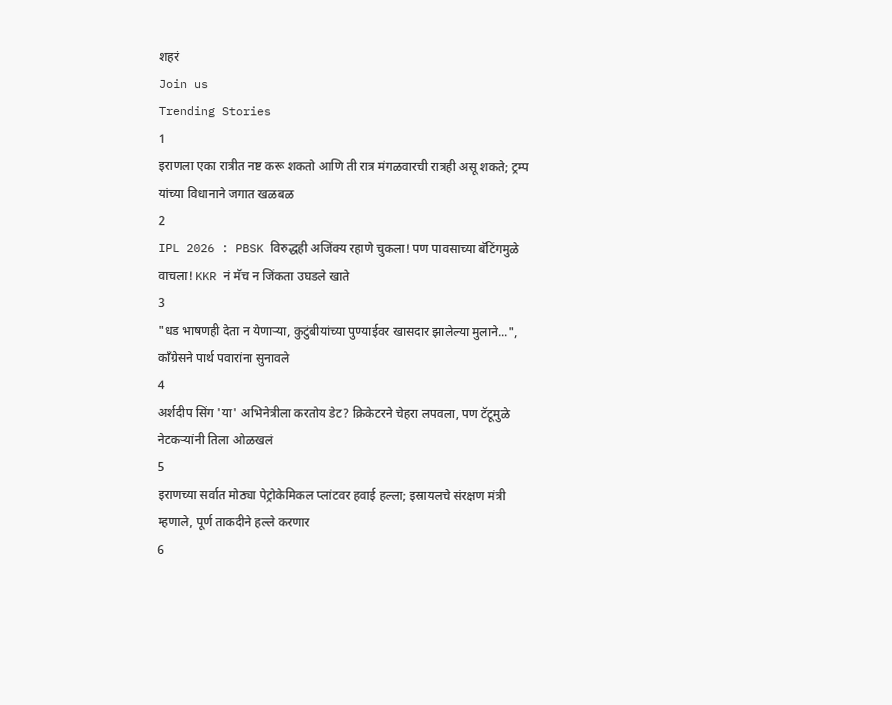शहरं
Join us
Trending Stories
1
इराणला एका रात्रीत नष्ट करू शकतो आणि ती रात्र मंगळवारची रात्रही असू शकते; ट्रम्प यांच्या विधानाने जगात खळबळ
2
IPL 2026 : PBSK विरुद्धही अजिंक्य रहाणे चुकला! पण पावसाच्या बॅटिंगमुळे वाचला! KKR नं मॅच न जिंकता उघडले खाते
3
"धड भाषणही देता न येणाऱ्या, कुटुंबीयांच्या पुण्याईवर खासदार झालेल्या मुलाने...", काँग्रेसने पार्थ पवारांना सुनावले
4
अर्शदीप सिंग 'या' अभिनेत्रीला करतोय डेट? क्रिकेटरने चेहरा लपवला, पण टॅटूमुळे नेटकऱ्यांनी तिला ओळखलं
5
इराणच्या सर्वात मोठ्या पेट्रोकेमिकल प्लांटवर हवाई हल्ला; इस्रायलचे संरक्षण मंत्री म्हणाले, पूर्ण ताकदीने हल्ले करणार
6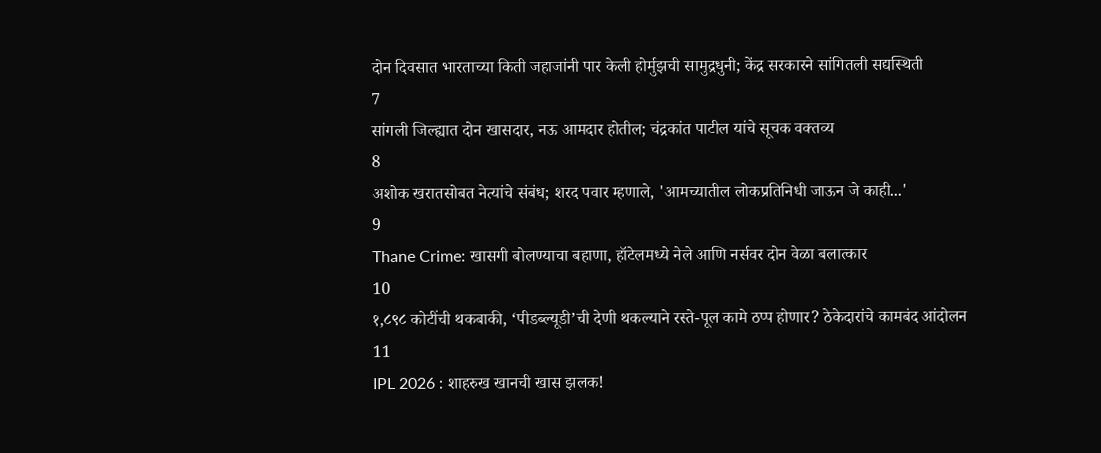दोन दिवसात भारताच्या किती जहाजांनी पार केली होर्मुझची सामुद्रधुनी; केंद्र सरकारने सांगितली सद्यस्थिती
7
सांगली जिल्ह्यात दोन खासदार, नऊ आमदार होतील; चंद्रकांत पाटील यांचे सूचक वक्तव्य
8
अशोक खरातसोबत नेत्यांचे संबंध; शरद पवार म्हणाले, 'आमच्यातील लोकप्रतिनिधी जाऊन जे काही...'
9
Thane Crime: खासगी बोलण्याचा बहाणा, हॉटेलमध्ये नेले आणि नर्सवर दोन वेळा बलात्कार
10
१,८९८ कोटींची थकबाकी, ‘पीडब्ल्यूडी’ची देणी थकल्याने रस्ते-पूल कामे ठप्प होणार? ठेकेदारांचे कामबंद आंदोलन
11
IPL 2026 : शाहरुख खानची खास झलक!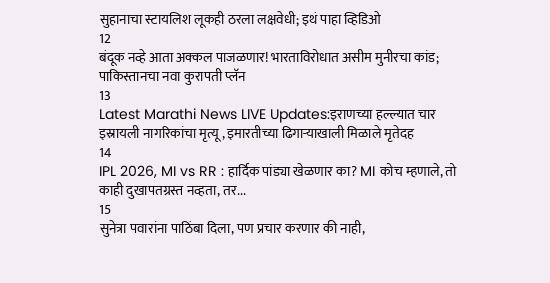सुहानाचा स्टायलिश लूकही ठरला लक्षवेधी; इथं पाहा व्हिडिओ
12
बंदूक नव्हे आता अक्कल पाजळणार! भारताविरोधात असीम मुनीरचा कांड; पाकिस्तानचा नवा कुरापती प्लॅन
13
Latest Marathi News LIVE Updates:इराणच्या हल्ल्यात चार इस्रायली नागरिकांचा मृत्यू, इमारतीच्या ढिगाऱ्याखाली मिळाले मृतेदह
14
IPL 2026, MI vs RR : हार्दिक पांड्या खेळणार का? MI कोच म्हणाले, तो काही दुखापतग्रस्त नव्हता, तर...
15
सुनेत्रा पवारांना पाठिंबा दिला, पण प्रचार करणार की नाही,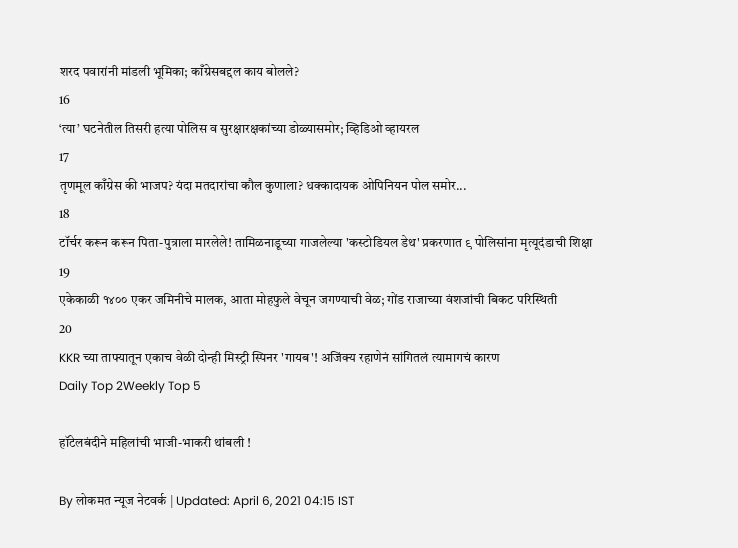शरद पवारांनी मांडली भूमिका; काँग्रेसबद्दल काय बोलले?
16
‘त्या’ घटनेतील तिसरी हत्या पोलिस व सुरक्षारक्षकांच्या डोळ्यासमोर; व्हिडिओ व्हायरल
17
तृणमूल काँग्रेस की भाजप? यंदा मतदारांचा कौल कुणाला? धक्कादायक ओपिनियन पोल समोर...
18
टॉर्चर करून करून पिता-पुत्राला मारलेले! तामिळनाडूच्या गाजलेल्या 'कस्टोडियल डेथ' प्रकरणात ९ पोलिसांना मृत्यूदंडाची शिक्षा
19
एकेकाळी १४०० एकर जमिनीचे मालक, आता मोहफुले वेचून जगण्याची वेळ; गोंड राजाच्या वंशजांची बिकट परिस्थिती
20
KKR च्या ताफ्यातून एकाच वेळी दोन्ही मिस्ट्री स्पिनर 'गायब'! अजिंक्य रहाणेनं सांगितलं त्यामागचं कारण
Daily Top 2Weekly Top 5

हॉटेलबंदीने महिलांची भाजी-भाकरी थांबली !

By लोकमत न्यूज नेटवर्क | Updated: April 6, 2021 04:15 IST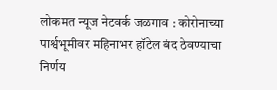लोकमत न्यूज नेटवर्क जळगाव : कोरोनाच्या पार्श्वभूमीवर महिनाभर हॉटेल बंद ठेवण्याचा निर्णय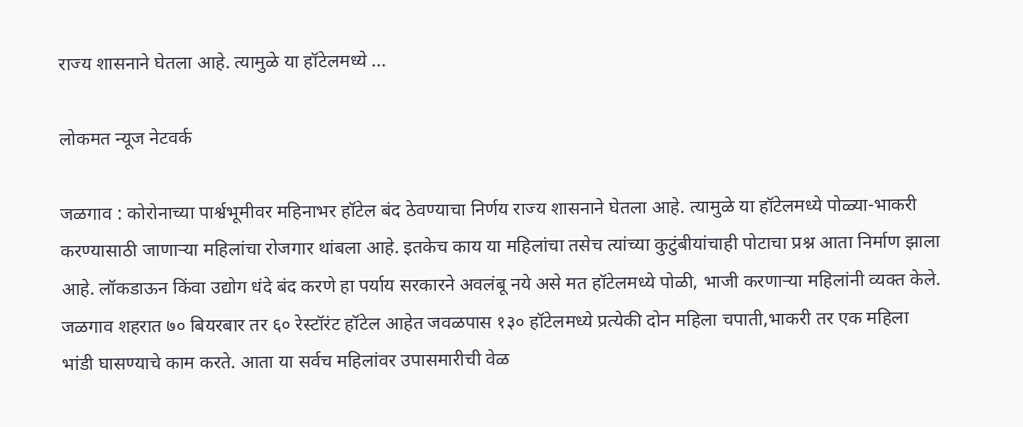राज्य शासनाने घेतला आहे. त्यामुळे या हॉटेलमध्ये ...

लोकमत न्यूज नेटवर्क

जळगाव : कोरोनाच्या पार्श्वभूमीवर महिनाभर हॉटेल बंद ठेवण्याचा निर्णय राज्य शासनाने घेतला आहे. त्यामुळे या हॉटेलमध्ये पोळ्या-भाकरी करण्यासाठी जाणाऱ्या महिलांचा रोजगार थांबला आहे. इतकेच काय या महिलांचा तसेच त्यांच्या कुटुंबीयांचाही पोटाचा प्रश्न आता निर्माण झाला आहे. लॉकडाऊन किंवा उद्योग धंदे बंद करणे हा पर्याय सरकारने अवलंबू नये असे मत हॉटेलमध्ये पोळी, भाजी करणाऱ्या महिलांनी व्यक्त केले. जळगाव शहरात ७० बियरबार तर ६० रेस्टॉरंट हॉटेल आहेत जवळपास १३० हॉटेलमध्ये प्रत्येकी दोन महिला चपाती,भाकरी तर एक महिला भांडी घासण्याचे काम करते. आता या सर्वच महिलांवर उपासमारीची वेळ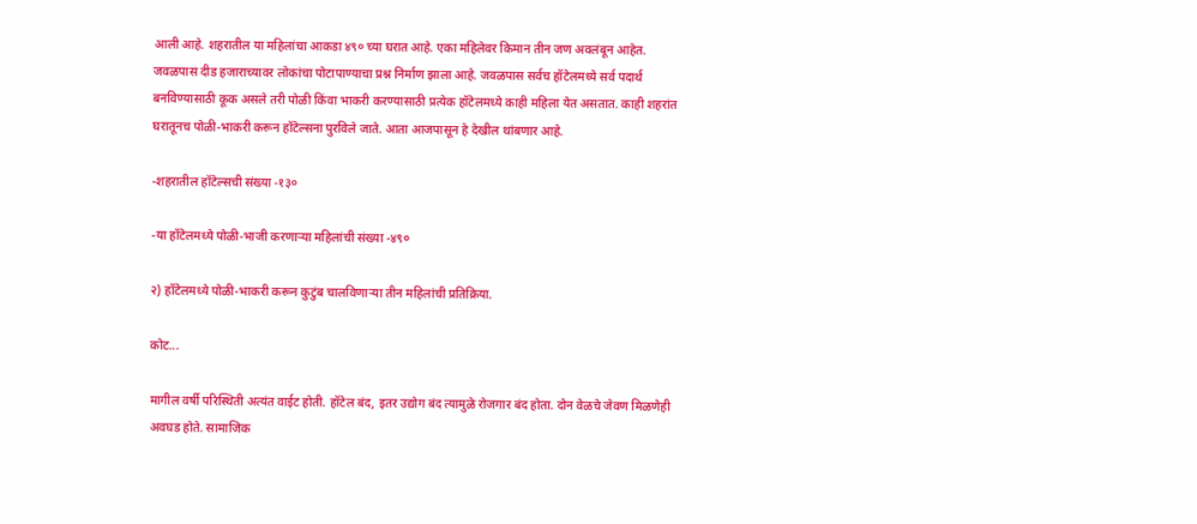आली आहे. शहरातील या महिलांचा आकडा ४९० च्या घरात आहे. एका महिलेवर किमान तीन जण अवलंबून आहेत. जवळपास दीड हजाराच्यावर लोकांचा पोटापाण्याचा प्रश्न निर्माण झाला आहे. जवळपास सर्वच हॉटेलमध्ये सर्व पदार्थ बनविण्यासाठी कूक असले तरी पोळी किंवा भाकरी करण्यासाठी प्रत्येक हॉटेलमध्ये काही महिला येत असतात. काही शहरांत घरातूनच पोळी-भाकरी करून हॉटेल्सना पुरविले जाते. आता आजपासून हे देखील थांबणार आहे.

-शहरातील हॉटेल्सची संख्या -१३०

-या हॉटेलमध्ये पोळी-भाजी करणाऱ्या महिलांची संख्या -४९०

२) हॉटेलमध्ये पोळी-भाकरी करून कुटुंब चालविणाऱ्या तीन महिलांची प्रतिक्रिया.

कोट...

मागील वर्षी परिस्थिती अत्यंत वाईट होती. हॉटेल बंद, इतर उद्योग बंद त्यामुळे रोजगार बंद होता. दोन वेळचे जेवण मिळणेही अवघड होते. सामाजिक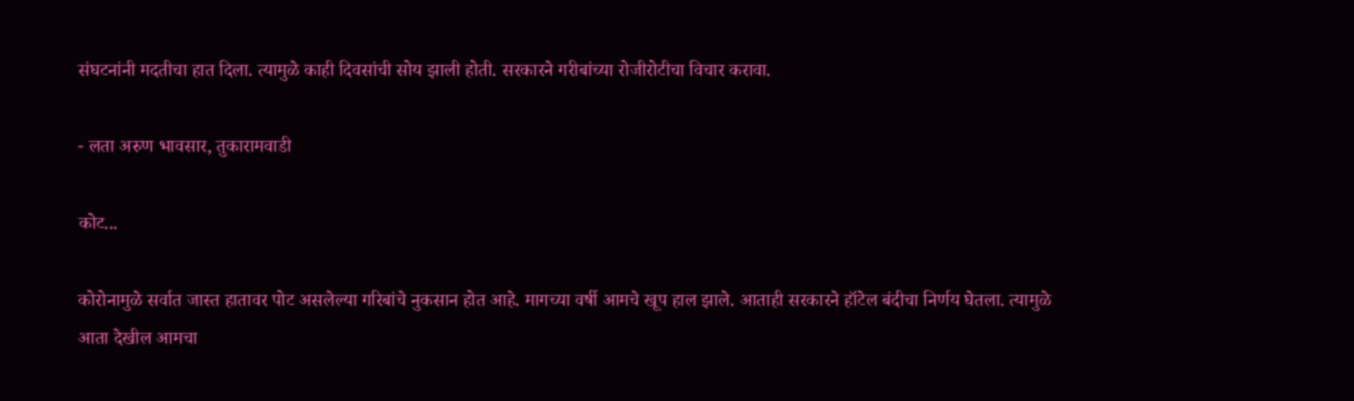संघटनांनी मदतीचा हात दिला. त्यामुळे काही दिवसांची सोय झाली होती. सरकारने गरीबांच्या रोजीरोटीचा विचार करावा.

- लता अरुण भावसार, तुकारामवाडी

कोट...

कोरोनामुळे सर्वात जास्त हातावर पोट असलेल्या गरिबांचे नुकसान होत आहे. मागच्या वर्षी आमचे खूप हाल झाले. आताही सरकारने हॉटेल बंदीचा निर्णय घेतला. त्यामुळे आता देखील आमचा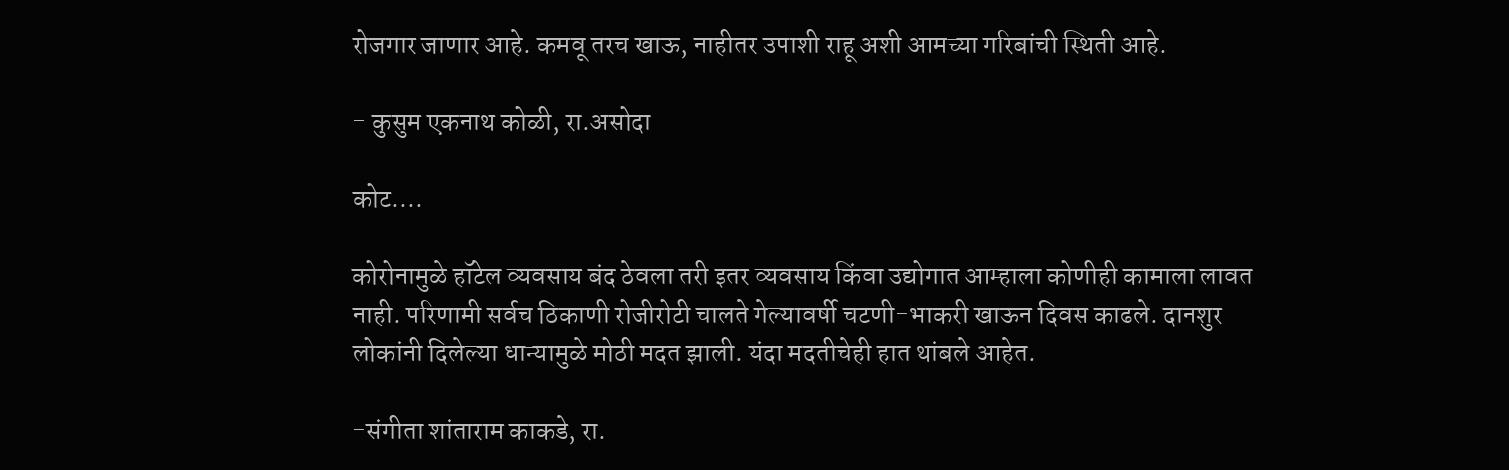रोजगार जाणार आहे. कमवू तरच खाऊ, नाहीतर उपाशी राहू अशी आमच्या गरिबांची स्थिती आहे.

- कुसुम एकनाथ कोळी, रा.असोदा

कोट....

कोरोनामुळे हॉटेल व्यवसाय बंद ठेवला तरी इतर व्यवसाय किंवा उद्योगात आम्हाला कोणीही कामाला लावत नाही. परिणामी सर्वच ठिकाणी रोजीरोटी चालते गेल्यावर्षी चटणी-भाकरी खाऊन दिवस काढले. दानशुर लोकांनी दिलेल्या धान्यामुळे मोठी मदत झाली. यंदा मदतीचेही हात थांबले आहेत.

-संगीता शांताराम काकडे, रा.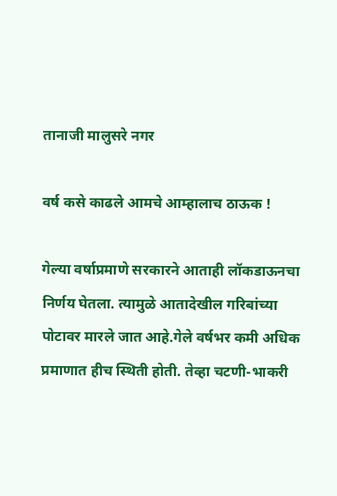तानाजी मालुसरे नगर

वर्ष कसे काढले आमचे आम्हालाच ठाऊक !

गेल्या वर्षाप्रमाणे सरकारने आताही लॉकडाऊनचा निर्णय घेतला. त्यामुळे आतादेखील गरिबांच्या पोटावर मारले जात आहे.गेले वर्षभर कमी अधिक प्रमाणात हीच स्थिती होती. तेव्हा चटणी-भाकरी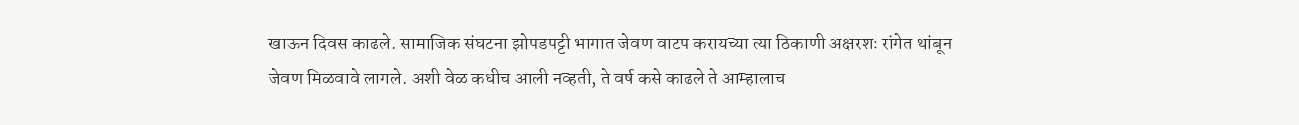खाऊन दिवस काढले. सामाजिक संघटना झोपडपट्टी भागात जेवण वाटप करायच्या त्या ठिकाणी अक्षरशः रांगेत थांबून जेवण मिळवावे लागले. अशी वेळ कधीच आली नव्हती, ते वर्ष कसे काढले ते आम्हालाच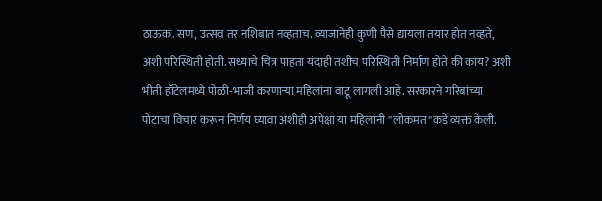ठाऊक. सण, उत्सव तर नशिबात नव्हताच. व्याजानेही कुणी पैसे द्यायला तयार होत नव्हते, अशी परिस्थिती होती. सध्याचे चित्र पाहता यंदाही तशीच परिस्थिती निर्माण होते की काय? अशी भीती हॉटेलमध्ये पोळी-भाजी करणाऱ्या महिलांना वाटू लागली आहे. सरकारने गरिबांच्या पोटाचा विचार करून निर्णय घ्यावा अशीही अपेक्षा या महिलांनी ''लोकमत''कडे व्यक्त केली.